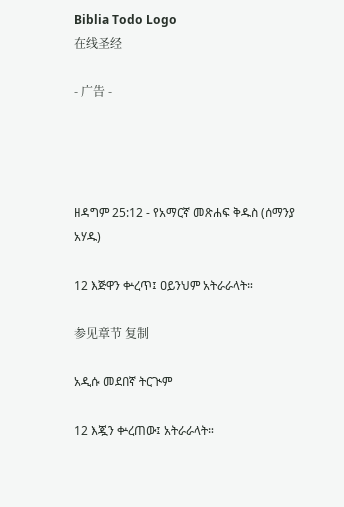Biblia Todo Logo
在线圣经

- 广告 -




ዘዳግም 25:12 - የአማርኛ መጽሐፍ ቅዱስ (ሰማንያ አሃዱ)

12 እጅዋን ቍረጥ፤ ዐይንህም አትራራላት።

参见章节 复制

አዲሱ መደበኛ ትርጒም

12 እጇን ቍረጠው፤ አትራራላት።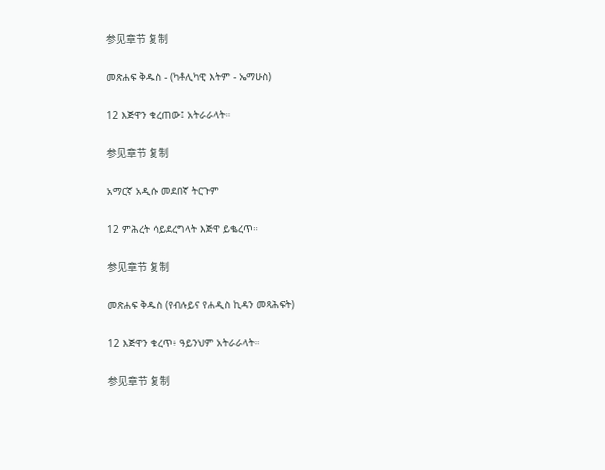参见章节 复制

መጽሐፍ ቅዱስ - (ካቶሊካዊ እትም - ኤማሁስ)

12 እጅዋን ቁረጠው፤ አትራራላት።

参见章节 复制

አማርኛ አዲሱ መደበኛ ትርጉም

12 ምሕረት ሳይደረግላት እጅዋ ይቈረጥ።

参见章节 复制

መጽሐፍ ቅዱስ (የብሉይና የሐዲስ ኪዳን መጻሕፍት)

12 እጅዋን ቁረጥ፥ ዓይንህም አትራራላት።

参见章节 复制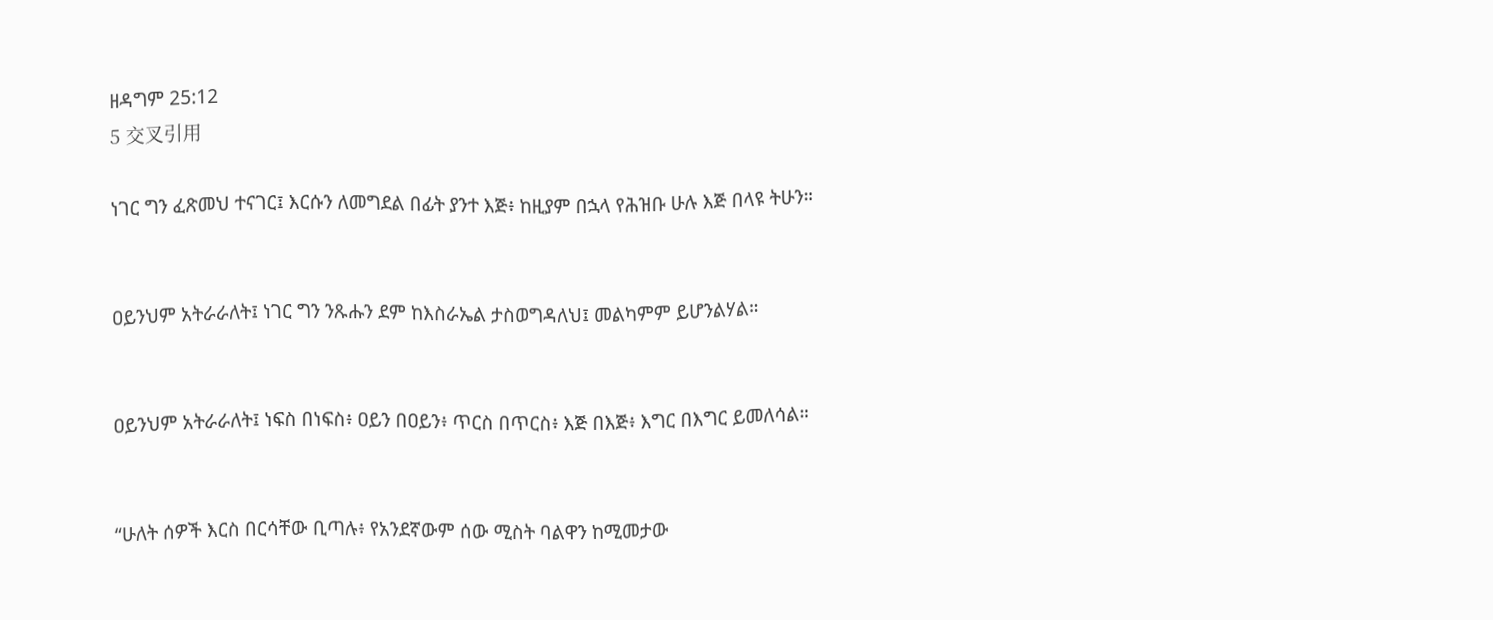ዘዳግም 25:12
5 交叉引用

ነገር ግን ፈጽመህ ተናገር፤ እርሱን ለመግደል በፊት ያንተ እጅ፥ ከዚያም በኋላ የሕዝቡ ሁሉ እጅ በላዩ ትሁን።


ዐይንህም አትራራለት፤ ነገር ግን ንጹሑን ደም ከእስራኤል ታስወግዳለህ፤ መልካምም ይሆንልሃል።


ዐይንህም አትራራለት፤ ነፍስ በነፍስ፥ ዐይን በዐይን፥ ጥርስ በጥርስ፥ እጅ በእጅ፥ እግር በእግር ይመለሳል።


“ሁለት ሰዎች እርስ በርሳቸው ቢጣሉ፥ የአንደኛውም ሰው ሚስት ባልዋን ከሚመታው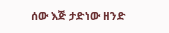ሰው እጅ ታድነው ዘንድ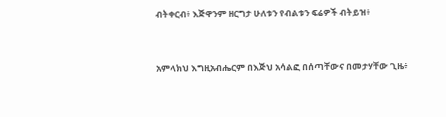ብትቀርብ፥ እጅዋንም ዘርግታ ሁለቱን የብልቱን ፍሬዎች ብትይዝ፥


አምላክህ እግዚአብሔርም በእጅህ አሳልፎ በሰጣቸውና በመታሃቸው ጊዜ፥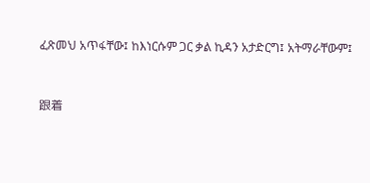ፈጽመህ አጥፋቸው፤ ከእነርሱም ጋር ቃል ኪዳን አታድርግ፤ አትማራቸውም፤


跟着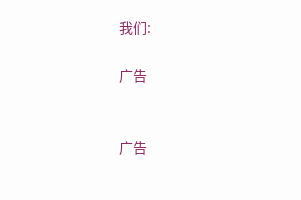我们:

广告


广告